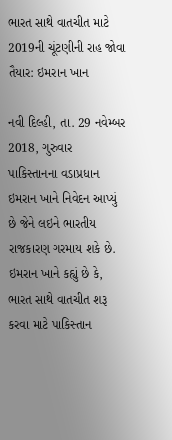ભારત સાથે વાતચીત માટે 2019ની ચૂંટણીની રાહ જોવા તૈયાર: ઇમરાન ખાન

નવી દિલ્હી, તા. 29 નવેમ્બર 2018, ગુરુવાર
પાકિસ્તાનના વડાપ્રધાન ઇમરાન ખાને નિવેદન આપ્યું છે જેને લઇને ભારતીય રાજકારણ ગરમાય શકે છે. ઇમરાન ખાને કહ્યું છે કે, ભારત સાથે વાતચીત શરૂ કરવા માટે પાકિસ્તાન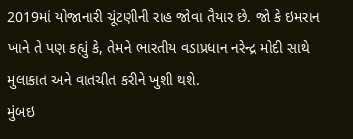2019માં યોજાનારી ચૂંટણીની રાહ જોવા તૈયાર છે. જો કે ઇમરાન ખાને તે પણ કહ્યું કે, તેમને ભારતીય વડાપ્રધાન નરેન્દ્ર મોદી સાથે મુલાકાત અને વાતચીત કરીને ખુશી થશે.
મુંબઇ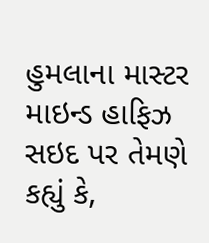હુમલાના માસ્ટર માઇન્ડ હાફિઝ સઇદ પર તેમણે કહ્યું કે,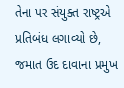તેના પર સંયુક્ત રાષ્ટ્રએ પ્રતિબંધ લગાવ્યો છે, જમાત ઉદ દાવાના પ્રમુખ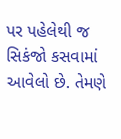પર પહેલેથી જ સિકંજો કસવામાં આવેલો છે. તેમણે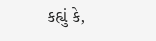કહ્યું કે,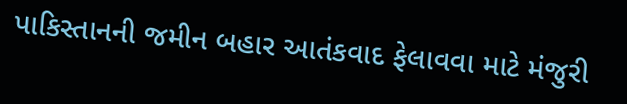પાકિસ્તાનની જમીન બહાર આતંકવાદ ફેલાવવા માટે મંજુરી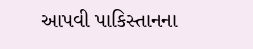આપવી પાકિસ્તાનના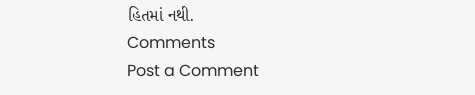હિતમાં નથી.
Comments
Post a Comment